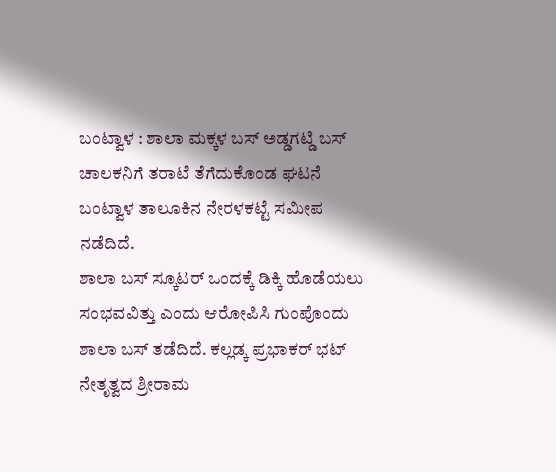ಬಂಟ್ವಾಳ : ಶಾಲಾ ಮಕ್ಕಳ ಬಸ್ ಅಡ್ಡಗಟ್ಡಿ ಬಸ್ ಚಾಲಕನಿಗೆ ತರಾಟೆ ತೆಗೆದುಕೊಂಡ ಘಟನೆ ಬಂಟ್ವಾಳ ತಾಲೂಕಿನ ನೇರಳಕಟ್ಟೆ ಸಮೀಪ ನಡೆದಿದೆ.
ಶಾಲಾ ಬಸ್ ಸ್ಕೂಟರ್ ಒಂದಕ್ಕೆ ಡಿಕ್ಕಿ ಹೊಡೆಯಲು ಸಂಭವವಿತ್ತು ಎಂದು ಆರೋಪಿಸಿ ಗುಂಪೊಂದು ಶಾಲಾ ಬಸ್ ತಡೆದಿದೆ. ಕಲ್ಲಡ್ಕ ಪ್ರಭಾಕರ್ ಭಟ್ ನೇತೃತ್ವದ ಶ್ರೀರಾಮ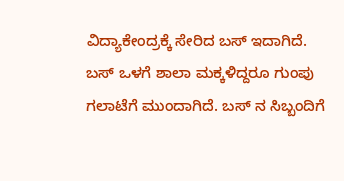ವಿದ್ಯಾಕೇಂದ್ರಕ್ಕೆ ಸೇರಿದ ಬಸ್ ಇದಾಗಿದೆ.
ಬಸ್ ಒಳಗೆ ಶಾಲಾ ಮಕ್ಕಳಿದ್ದರೂ ಗುಂಪು ಗಲಾಟೆಗೆ ಮುಂದಾಗಿದೆ. ಬಸ್ ನ ಸಿಬ್ಬಂದಿಗೆ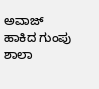ಅವಾಜ್ ಹಾಕಿದ ಗುಂಪು ಶಾಲಾ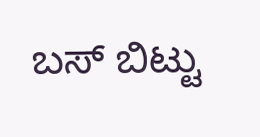ಬಸ್ ಬಿಟ್ಟು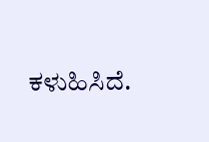ಕಳುಹಿಸಿದೆ.